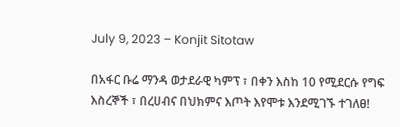July 9, 2023 – Konjit Sitotaw

በአፋር ቡሬ ማንዳ ወታደራዊ ካምፕ ፣ በቀን እስከ 10 የሚደርሱ የግፍ እስረኞች ፣ በረሀብና በህክምና እጦት እየሞቱ እንደሚገኙ ተገለፀ!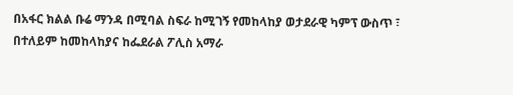በአፋር ክልል ቡሬ ማንዳ በሚባል ስፍራ ከሚገኝ የመከላከያ ወታደራዊ ካምፕ ውስጥ ፣ በተለይም ከመከላከያና ከፌደራል ፖሊስ አማራ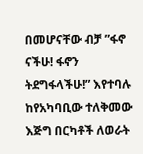በመሆናቸው ብቻ ”ፋኖ ናችሁ! ፋኖን ትደግፋላችሁ!” እየተባሉ ከየአካባቢው ተለቅመው እጅግ በርካቶች ለወራት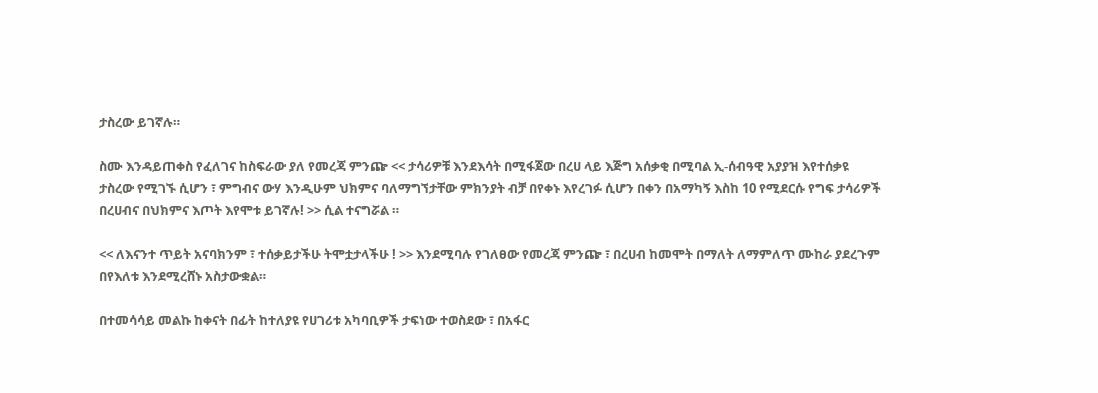ታስረው ይገኛሉ።

ስሙ እንዳይጠቀስ የፈለገና ከስፍራው ያለ የመረጃ ምንጬ << ታሳሪዎቹ እንደእሳት በሚፋጀው በረሀ ላይ እጅግ አሰቃቂ በሚባል ኢ-ሰብዓዊ አያያዝ እየተሰቃዩ ታስረው የሚገኙ ሲሆን ፣ ምግብና ውሃ እንዲሁም ህክምና ባለማግኘታቸው ምክንያት ብቻ በየቀኑ እየረገፉ ሲሆን በቀን በአማካኝ እስከ 10 የሚደርሱ የግፍ ታሳሪዎች በረሀብና በህክምና እጦት እየሞቱ ይገኛሉ! >> ሲል ተናግሯል ።

<< ለእናንተ ጥይት አናባክንም ፣ ተሰቃይታችሁ ትሞቷታላችሁ ! >> እንደሚባሉ የገለፀው የመረጃ ምንጬ ፣ በረሀብ ከመሞት በማለት ለማምለጥ ሙከራ ያደረጉም በየእለቱ እንደሚረሸኑ አስታውቋል።

በተመሳሳይ መልኩ ከቀናት በፊት ከተለያዩ የሀገሪቱ አካባቢዎች ታፍነው ተወስደው ፣ በአፋር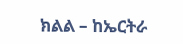ክልል – ከኤርትራ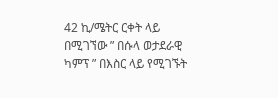42 ኪ/ሜትር ርቀት ላይ በሚገኘው ” በሱላ ወታደራዊ ካምፕ ” በእስር ላይ የሚገኙት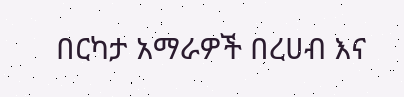በርካታ አማራዎች በረሀብ እና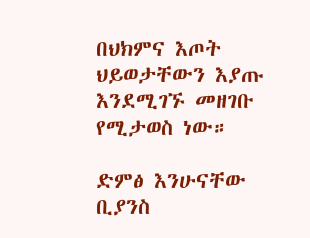በህክምና እጦት ህይወታቸውን እያጡ እንደሚገኙ መዘገቡ የሚታወስ ነው።

ድምፅ እንሁናቸው ቢያንስ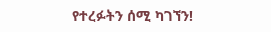የተረፉትን ሰሚ ካገኘን!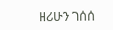ዘሪሁን ገሰሰ